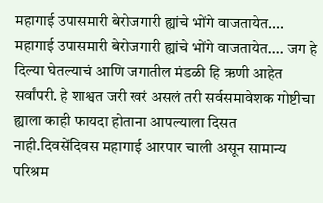महागाई उपासमारी बेरोजगारी ह्यांचे भोंगे वाजतायेत....
महागाई उपासमारी बेरोजगारी ह्यांचे भोंगे वाजतायेत.... जग हे दिल्या घेतल्याचं आणि जगातील मंडळी हि ऋणी आहेत सर्वांपरी. हे शाश्वत जरी खरं असलं तरी सर्वसमावेशक गोष्टीचा ह्याला काही फायदा होताना आपल्याला दिसत नाही.दिवसेंदिवस महागाई आरपार चाली असून सामान्य परिश्रम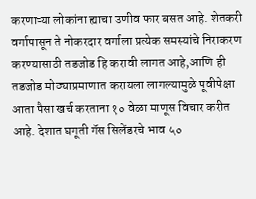करणाऱ्या लोकांना ह्याचा उणीव फार बसत आहे. शेतकरी वर्गापासून ते नोकरदार वर्गाला प्रत्येक समस्यांचे निराकरण करण्यासाठी तडजोड हि करावी लागत आहे,आणि ही तडजोड मोठ्याप्रमाणात करायला लागल्यामुळे पूवीपेक्षा आता पैसा खर्च करताना १० वेळा माणूस विचार करीत आहे. देशात घगूती गॅस सिलेंडरचे भाव ५०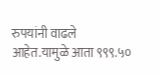रुपयांनी वाढले आहेत.यामुळे आता ९९९.५०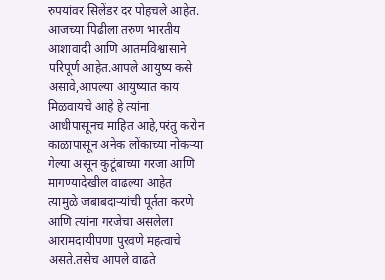रुपयांवर सिलेंडर दर पोहचले आहेत. आजच्या पिढीला तरुण भारतीय आशावादी आणि आतमविश्वासाने परिपूर्ण आहेत.आपले आयुष्य कसे असावे,आपल्या आयुष्यात काय मिळवायचे आहे हे त्यांना आधीपासूनच माहित आहे,परंतु करोन काळापासून अनेक लोंकाच्या नोकऱ्या गेल्या असून कुटूंबाच्या गरजा आणि मागण्यादेखील वाढल्या आहेत त्यामुळे जबाबदाऱ्यांची पूर्तता करणे आणि त्यांना गरजेचा असलेला आरामदायीपणा पुरवणे महत्वाचे असते.तसेच आपले वाढते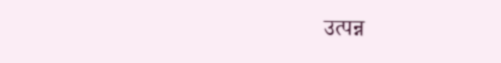उत्पन्न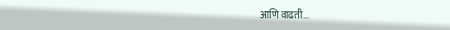आणि वाढती...